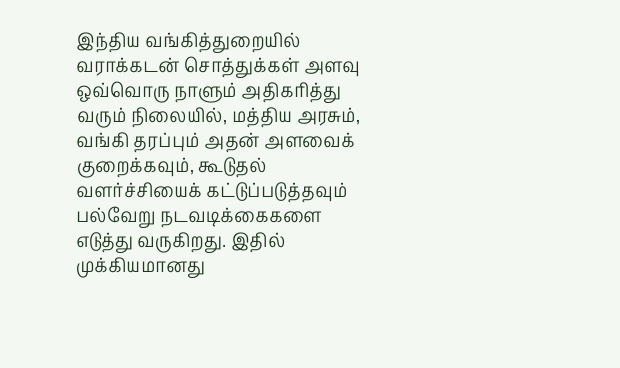இந்திய வங்கித்துறையில் வராக்கடன் சொத்துக்கள் அளவு ஒவ்வொரு நாளும் அதிகரித்து வரும் நிலையில், மத்திய அரசும், வங்கி தரப்பும் அதன் அளவைக் குறைக்கவும், கூடுதல் வளர்ச்சியைக் கட்டுப்படுத்தவும் பல்வேறு நடவடிக்கைகளை எடுத்து வருகிறது. இதில் முக்கியமானது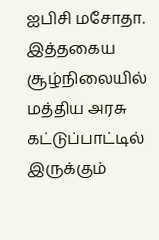ஐபிசி மசோதா.
இத்தகைய சூழ்நிலையில் மத்திய அரசு கட்டுப்பாட்டில் இருக்கும்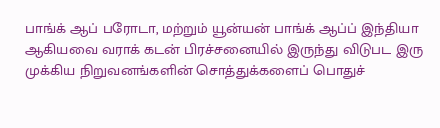பாங்க் ஆப் பரோடா, மற்றும் யூன்யன் பாங்க் ஆப்ப் இந்தியா ஆகியவை வராக் கடன் பிரச்சனையில் இருந்து விடுபட இரு முக்கிய நிறுவனங்களின் சொத்துக்களைப் பொதுச்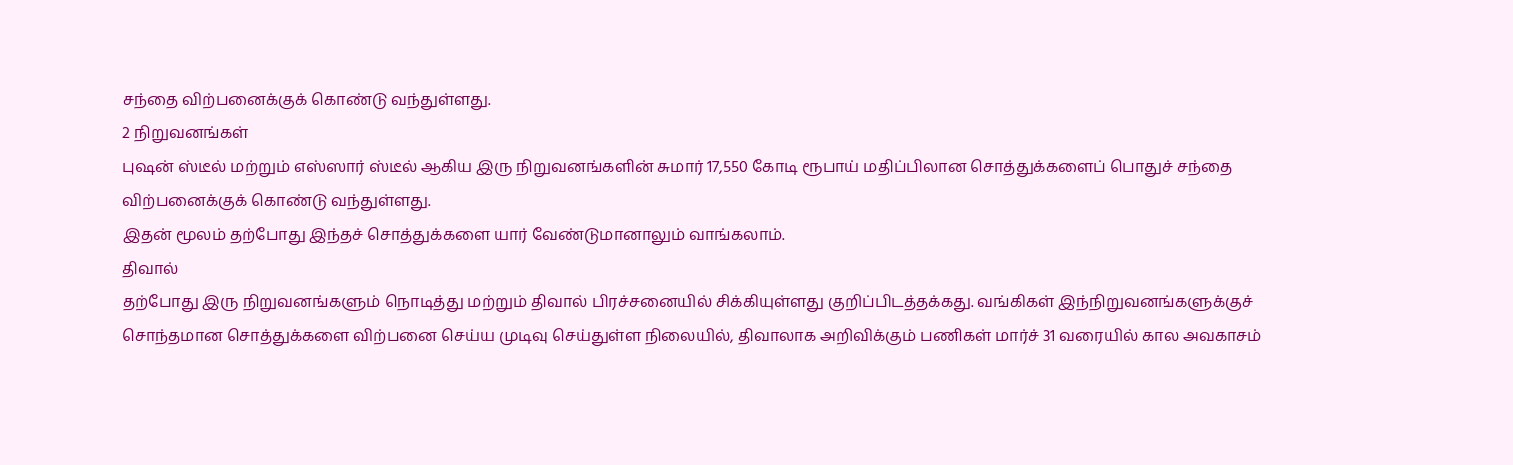சந்தை விற்பனைக்குக் கொண்டு வந்துள்ளது.
2 நிறுவனங்கள்
புஷன் ஸ்டீல் மற்றும் எஸ்ஸார் ஸ்டீல் ஆகிய இரு நிறுவனங்களின் சுமார் 17,550 கோடி ரூபாய் மதிப்பிலான சொத்துக்களைப் பொதுச் சந்தை விற்பனைக்குக் கொண்டு வந்துள்ளது.
இதன் மூலம் தற்போது இந்தச் சொத்துக்களை யார் வேண்டுமானாலும் வாங்கலாம்.
திவால்
தற்போது இரு நிறுவனங்களும் நொடித்து மற்றும் திவால் பிரச்சனையில் சிக்கியுள்ளது குறிப்பிடத்தக்கது. வங்கிகள் இந்நிறுவனங்களுக்குச் சொந்தமான சொத்துக்களை விற்பனை செய்ய முடிவு செய்துள்ள நிலையில், திவாலாக அறிவிக்கும் பணிகள் மார்ச் 31 வரையில் கால அவகாசம்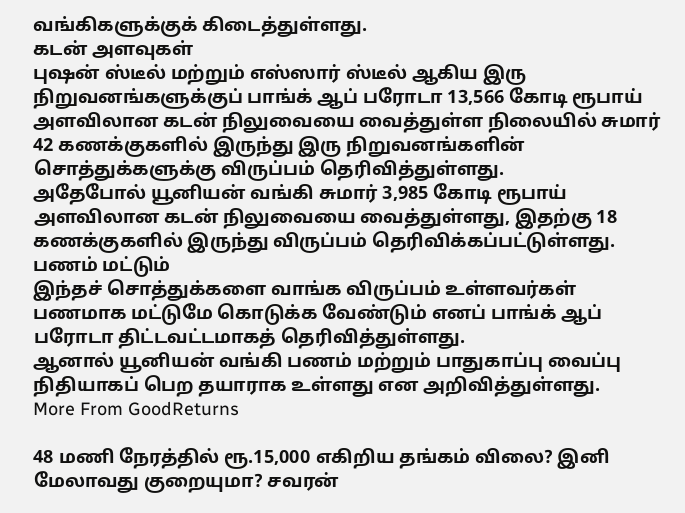வங்கிகளுக்குக் கிடைத்துள்ளது.
கடன் அளவுகள்
புஷன் ஸ்டீல் மற்றும் எஸ்ஸார் ஸ்டீல் ஆகிய இரு நிறுவனங்களுக்குப் பாங்க் ஆப் பரோடா 13,566 கோடி ரூபாய் அளவிலான கடன் நிலுவையை வைத்துள்ள நிலையில் சுமார் 42 கணக்குகளில் இருந்து இரு நிறுவனங்களின் சொத்துக்களுக்கு விருப்பம் தெரிவித்துள்ளது.
அதேபோல் யூனியன் வங்கி சுமார் 3,985 கோடி ரூபாய் அளவிலான கடன் நிலுவையை வைத்துள்ளது, இதற்கு 18 கணக்குகளில் இருந்து விருப்பம் தெரிவிக்கப்பட்டுள்ளது.
பணம் மட்டும்
இந்தச் சொத்துக்களை வாங்க விருப்பம் உள்ளவர்கள் பணமாக மட்டுமே கொடுக்க வேண்டும் எனப் பாங்க் ஆப் பரோடா திட்டவட்டமாகத் தெரிவித்துள்ளது.
ஆனால் யூனியன் வங்கி பணம் மற்றும் பாதுகாப்பு வைப்பு நிதியாகப் பெற தயாராக உள்ளது என அறிவித்துள்ளது.
More From GoodReturns

48 மணி நேரத்தில் ரூ.15,000 எகிறிய தங்கம் விலை? இனி மேலாவது குறையுமா? சவரன்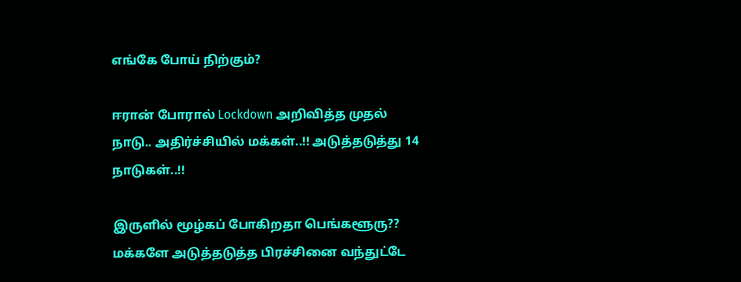எங்கே போய் நிற்கும்?

ஈரான் போரால் Lockdown அறிவித்த முதல் நாடு.. அதிர்ச்சியில் மக்கள்..!! அடுத்தடுத்து 14 நாடுகள்..!!

இருளில் மூழ்கப் போகிறதா பெங்களூரு?? மக்களே அடுத்தடுத்த பிரச்சினை வந்துட்டே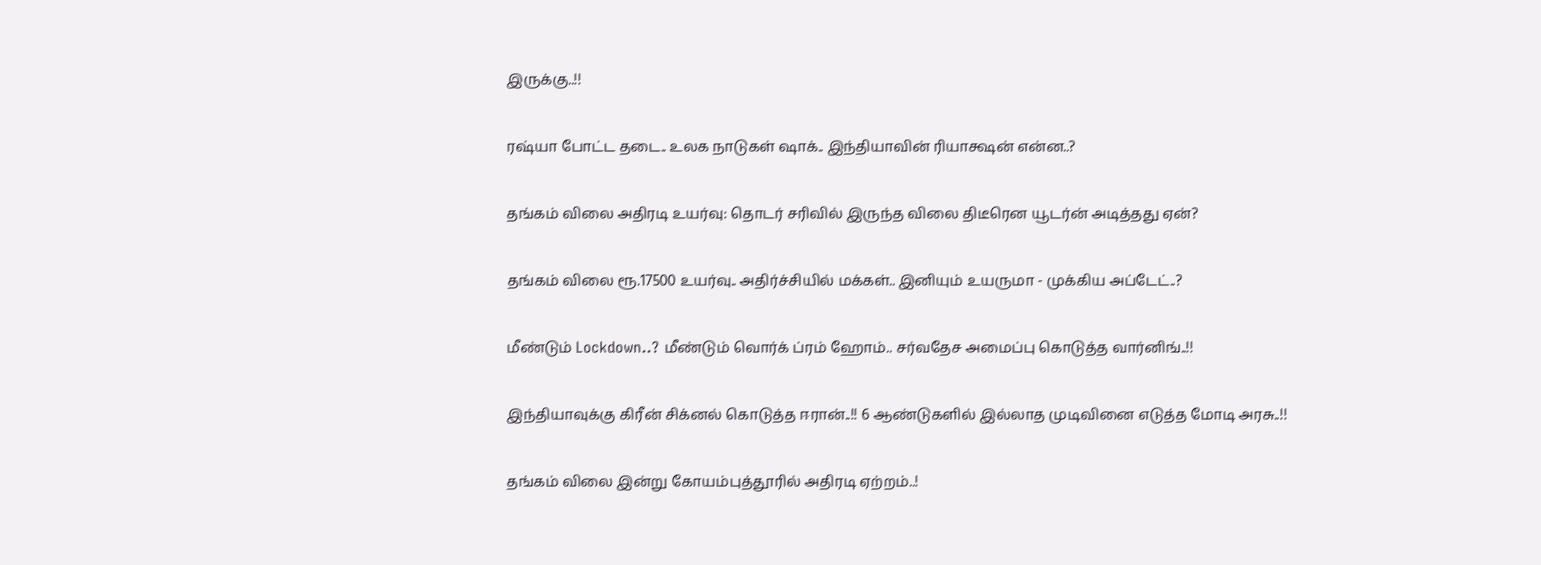இருக்கு..!!

ரஷ்யா போட்ட தடை.. உலக நாடுகள் ஷாக்.. இந்தியாவின் ரியாக்ஷன் என்ன..?

தங்கம் விலை அதிரடி உயர்வு: தொடர் சரிவில் இருந்த விலை திடீரென யூடர்ன் அடித்தது ஏன்?

தங்கம் விலை ரூ.17500 உயர்வு.. அதிர்ச்சியில் மக்கள்.. இனியும் உயருமா - முக்கிய அப்டேட்..?

மீண்டும் Lockdown..? மீண்டும் வொர்க் ப்ரம் ஹோம்.. சர்வதேச அமைப்பு கொடுத்த வார்னிங்..!!

இந்தியாவுக்கு கிரீன் சிக்னல் கொடுத்த ஈரான்..!! 6 ஆண்டுகளில் இல்லாத முடிவினை எடுத்த மோடி அரசு..!!

தங்கம் விலை இன்று கோயம்புத்தூரில் அதிரடி ஏற்றம்..!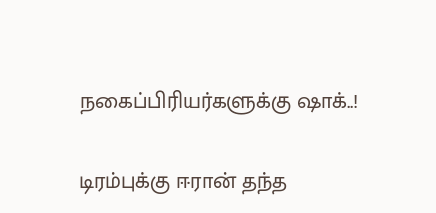நகைப்பிரியர்களுக்கு ஷாக்..!

டிரம்புக்கு ஈரான் தந்த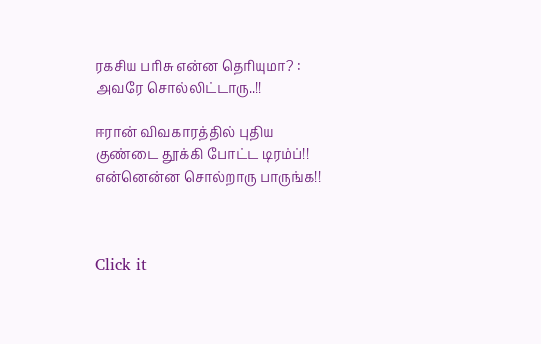ரகசிய பரிசு என்ன தெரியுமா? : அவரே சொல்லிட்டாரு..!!

ஈரான் விவகாரத்தில் புதிய குண்டை தூக்கி போட்ட டிரம்ப்!! என்னென்ன சொல்றாரு பாருங்க!!



Click it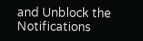and Unblock the Notifications